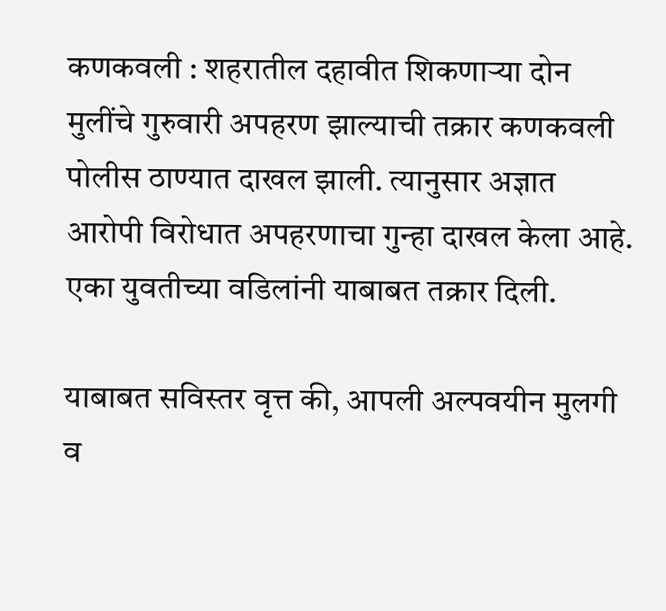कणकवली : शहरातील दहावीत शिकणाऱ्या दोन मुलींचे गुरुवारी अपहरण झाल्याची तक्रार कणकवली पोलीस ठाण्यात दाखल झाली. त्यानुसार अज्ञात आरोपी विरोधात अपहरणाचा गुन्हा दाखल केला आहे. एका युवतीच्या वडिलांनी याबाबत तक्रार दिली.

याबाबत सविस्तर वृत्त की, आपली अल्पवयीन मुलगी व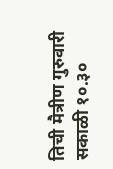तिची मैत्रीण गुरुवारी सकाळी १०.३०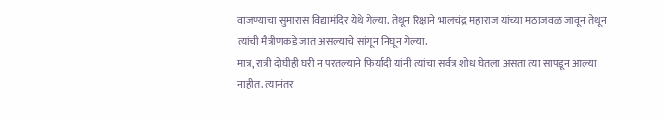वाजण्याचा सुमारास विद्यामंदिर येथे गेल्या. तेथून रिक्षाने भालचंद्र महाराज यांच्या मठाजवळ जावून तेथून त्यांची मैत्रीणकडे जात असल्याचे सांगून निघून गेल्या.
मात्र, रात्री दोघीही घरी न परतल्याने फिर्यादी यांनी त्यांचा सर्वत्र शोध घेतला असता त्या सापडून आल्या नाहीत. त्यानंतर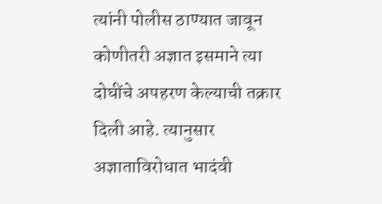त्यांनी पोलीस ठाण्यात जावून कोणीतरी अज्ञात इसमाने त्या दोघींचे अपहरण केल्याची तक्रार दिली आहे. त्यानुसार अज्ञाताविरोधात भादंवी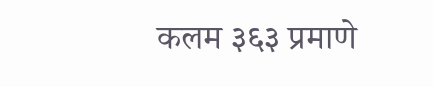कलम ३६३ प्रमाणे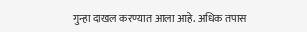गुन्हा दाखल करण्यात आला आहे. अधिक तपास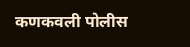कणकवली पोलीस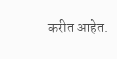करीत आहेत.